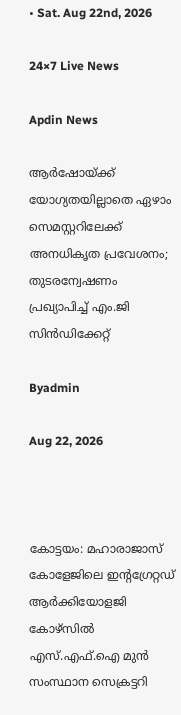• Sat. Aug 22nd, 2026

24×7 Live News

Apdin News

ആർഷോയ്‌ക്ക് യോഗ്യതയില്ലാതെ ഏഴാം സെമസ്റ്ററിലേക്ക് അനധികൃത പ്രവേശനം; തുടരന്വേഷണം പ്രഖ്യാപിച്ച് എം.ജി സിൻഡിക്കേറ്റ്

Byadmin

Aug 22, 2026



കോട്ടയം: മഹാരാജാസ് കോളേജിലെ ഇന്റഗ്രേറ്റഡ് ആർക്കിയോളജി കോഴ്‌സിൽ എസ്.എഫ്.ഐ മുൻ സംസ്ഥാന സെക്രട്ടറി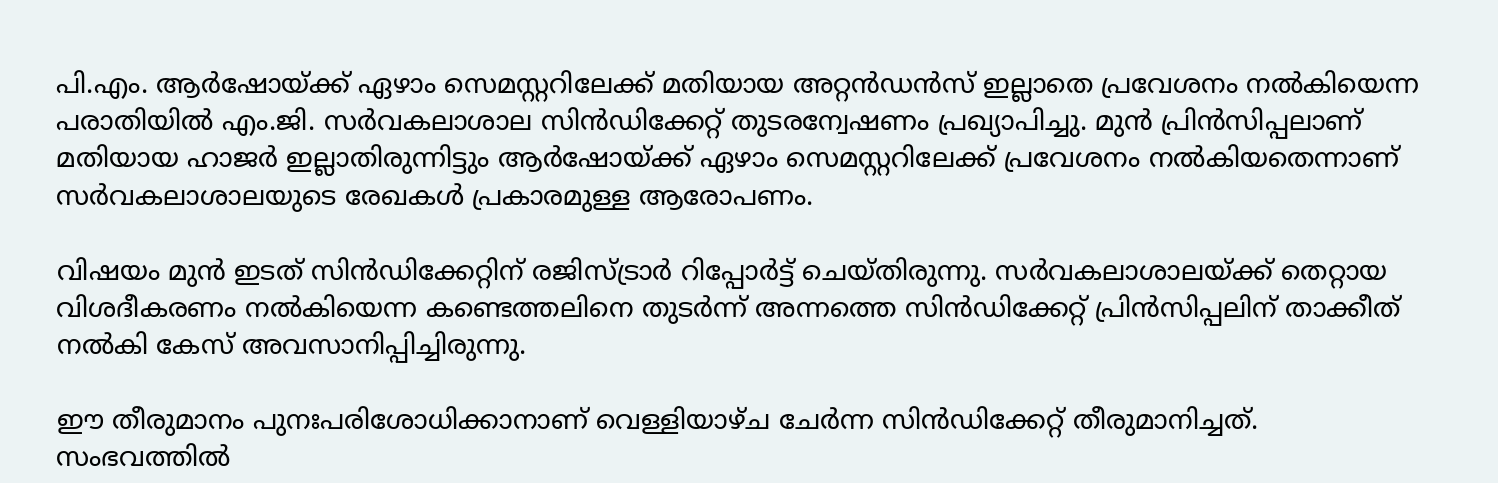പി.എം. ആർഷോയ്‌ക്ക് ഏഴാം സെമസ്റ്ററിലേക്ക് മതിയായ അറ്റൻഡൻസ് ഇല്ലാതെ പ്രവേശനം നൽകിയെന്ന പരാതിയിൽ എം.ജി. സർവകലാശാല സിൻഡിക്കേറ്റ് തുടരന്വേഷണം പ്രഖ്യാപിച്ചു. മുൻ പ്രിൻസിപ്പലാണ് മതിയായ ഹാജർ ഇല്ലാതിരുന്നിട്ടും ആർഷോയ്‌ക്ക് ഏഴാം സെമസ്റ്ററിലേക്ക് പ്രവേശനം നൽകിയതെന്നാണ് സർവകലാശാലയുടെ രേഖകൾ പ്രകാരമുള്ള ആരോപണം.

വിഷയം മുൻ ഇടത് സിൻഡിക്കേറ്റിന് രജിസ്ട്രാർ റിപ്പോർട്ട് ചെയ്തിരുന്നു. സർവകലാശാലയ്‌ക്ക് തെറ്റായ വിശദീകരണം നൽകിയെന്ന കണ്ടെത്തലിനെ തുടർന്ന് അന്നത്തെ സിൻഡിക്കേറ്റ് പ്രിൻസിപ്പലിന് താക്കീത് നൽകി കേസ് അവസാനിപ്പിച്ചിരുന്നു.

ഈ തീരുമാനം പുനഃപരിശോധിക്കാനാണ് വെള്ളിയാഴ്ച ചേർന്ന സിൻഡിക്കേറ്റ് തീരുമാനിച്ചത്. സംഭവത്തിൽ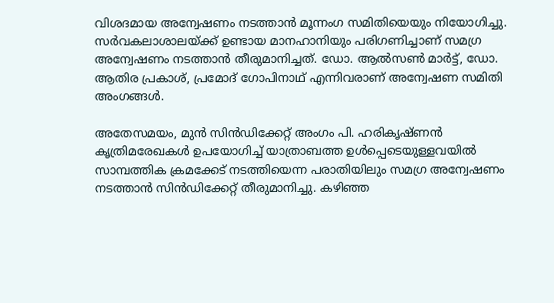വിശദമായ അന്വേഷണം നടത്താൻ മൂന്നംഗ സമിതിയെയും നിയോഗിച്ചു. സർവകലാശാലയ്‌ക്ക് ഉണ്ടായ മാനഹാനിയും പരിഗണിച്ചാണ് സമഗ്ര അന്വേഷണം നടത്താൻ തീരുമാനിച്ചത്. ഡോ. ആൽസൺ മാർട്ട്, ഡോ. ആതിര പ്രകാശ്, പ്രമോദ് ഗോപിനാഥ് എന്നിവരാണ് അന്വേഷണ സമിതി അംഗങ്ങൾ.

അതേസമയം, മുൻ സിൻഡിക്കേറ്റ് അംഗം പി. ഹരികൃഷ്ണൻ കൃത്രിമരേഖകൾ ഉപയോഗിച്ച് യാത്രാബത്ത ഉൾപ്പെടെയുള്ളവയിൽ സാമ്പത്തിക ക്രമക്കേട് നടത്തിയെന്ന പരാതിയിലും സമഗ്ര അന്വേഷണം നടത്താൻ സിൻഡിക്കേറ്റ് തീരുമാനിച്ചു. കഴിഞ്ഞ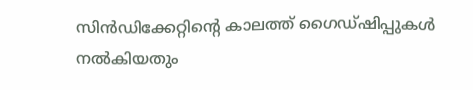സിൻഡിക്കേറ്റിന്റെ കാലത്ത് ഗൈഡ്‌ഷിപ്പുകൾ നൽകിയതും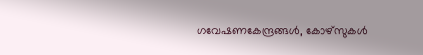ഗവേഷണകേന്ദ്രങ്ങൾ, കോഴ്‌സുകൾ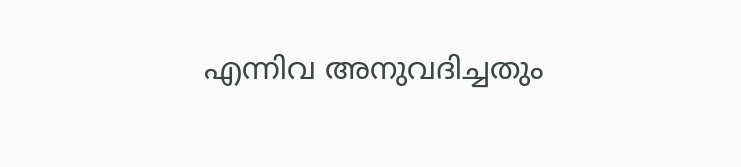എന്നിവ അനുവദിച്ചതും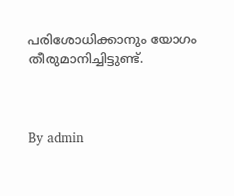പരിശോധിക്കാനും യോഗം തീരുമാനിച്ചിട്ടുണ്ട്.



By admin